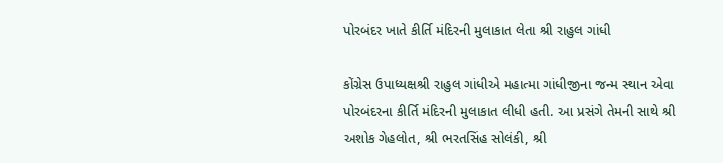પોરબંદર ખાતે કીર્તિ મંદિરની મુલાકાત લેતા શ્રી રાહુલ ગાંધી

કોંગ્રેસ ઉપાધ્યક્ષશ્રી રાહુલ ગાંધીએ મહાત્મા ગાંધીજીના જન્મ સ્થાન એવા પોરબંદરના કીર્તિ મંદિરની મુલાકાત લીધી હતી. આ પ્રસંગે તેમની સાથે શ્રી અશોક ગેહલોત, શ્રી ભરતસિંહ સોલંકી, શ્રી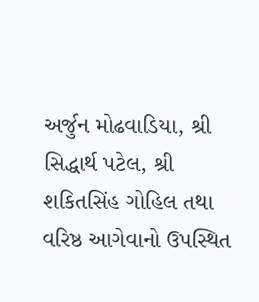અર્જુન મોઢવાડિયા, શ્રી સિદ્ધાર્થ પટેલ, શ્રી શકિતસિંહ ગોહિલ તથા વરિષ્ઠ આગેવાનો ઉપસ્થિત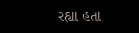રહ્યા હતા